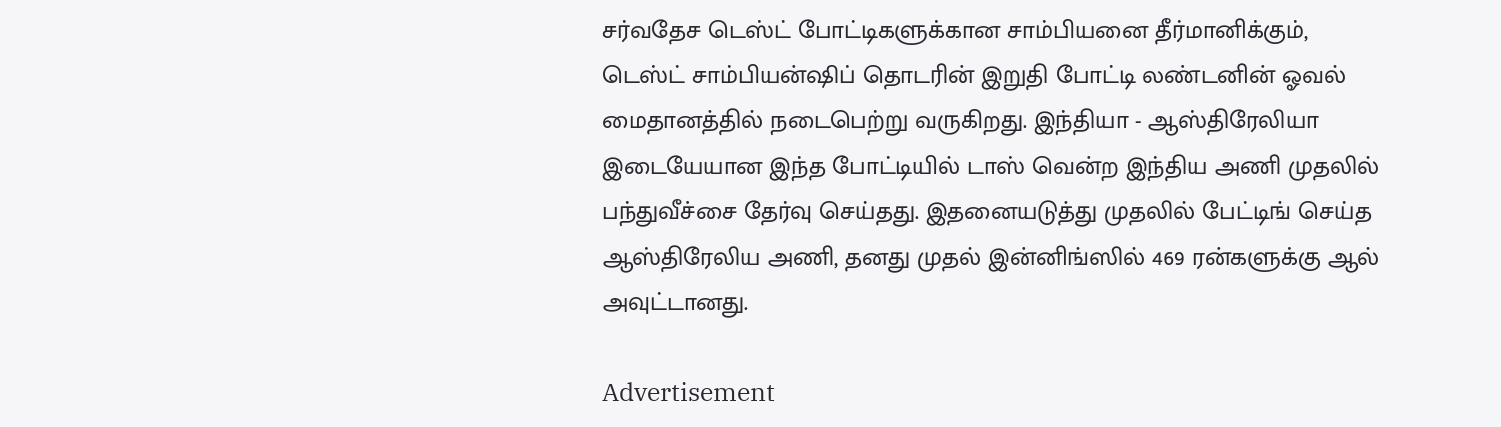சர்வதேச டெஸ்ட் போட்டிகளுக்கான சாம்பியனை தீர்மானிக்கும், டெஸ்ட் சாம்பியன்ஷிப் தொடரின் இறுதி போட்டி லண்டனின் ஓவல் மைதானத்தில் நடைபெற்று வருகிறது. இந்தியா - ஆஸ்திரேலியா இடையேயான இந்த போட்டியில் டாஸ் வென்ற இந்திய அணி முதலில் பந்துவீச்சை தேர்வு செய்தது. இதனையடுத்து முதலில் பேட்டிங் செய்த ஆஸ்திரேலிய அணி, தனது முதல் இன்னிங்ஸில் 469 ரன்களுக்கு ஆல் அவுட்டானது.

Advertisement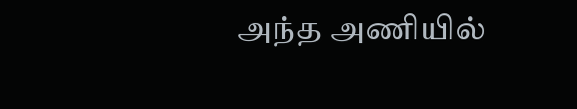அந்த அணியில்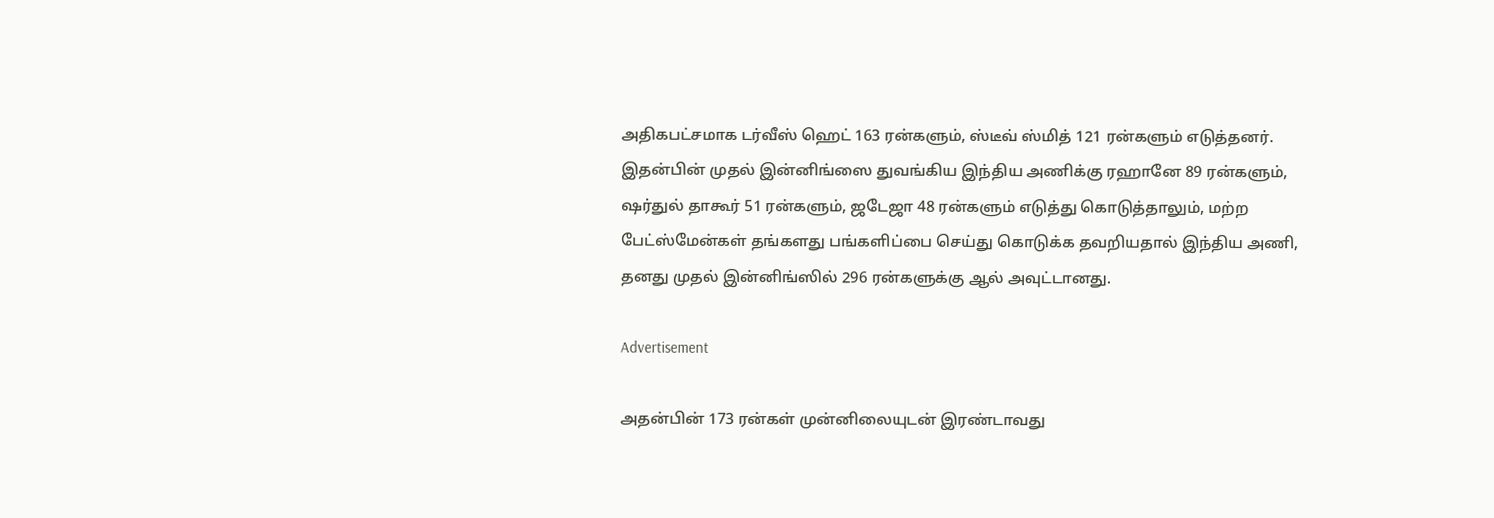அதிகபட்சமாக டர்வீஸ் ஹெட் 163 ரன்களும், ஸ்டீவ் ஸ்மித் 121 ரன்களும் எடுத்தனர். இதன்பின் முதல் இன்னிங்ஸை துவங்கிய இந்திய அணிக்கு ரஹானே 89 ரன்களும், ஷர்துல் தாகூர் 51 ரன்களும், ஜடேஜா 48 ரன்களும் எடுத்து கொடுத்தாலும், மற்ற பேட்ஸ்மேன்கள் தங்களது பங்களிப்பை செய்து கொடுக்க தவறியதால் இந்திய அணி, தனது முதல் இன்னிங்ஸில் 296 ரன்களுக்கு ஆல் அவுட்டானது.

Advertisement

அதன்பின் 173 ரன்கள் முன்னிலையுடன் இரண்டாவது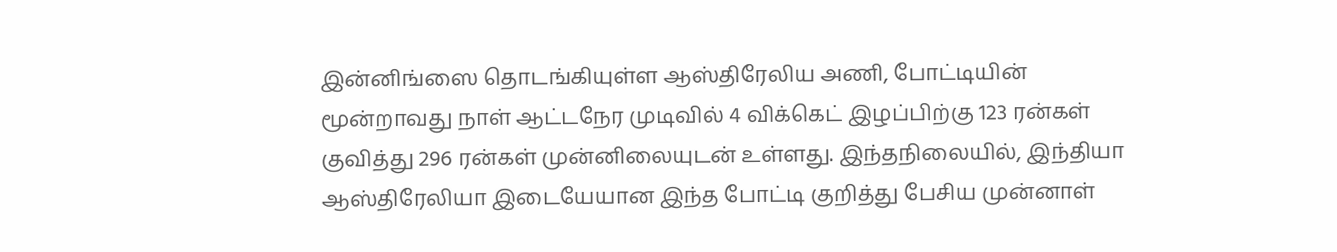இன்னிங்ஸை தொடங்கியுள்ள ஆஸ்திரேலிய அணி, போட்டியின் மூன்றாவது நாள் ஆட்டநேர முடிவில் 4 விக்கெட் இழப்பிற்கு 123 ரன்கள் குவித்து 296 ரன்கள் முன்னிலையுடன் உள்ளது. இந்தநிலையில், இந்தியா ஆஸ்திரேலியா இடையேயான இந்த போட்டி குறித்து பேசிய முன்னாள்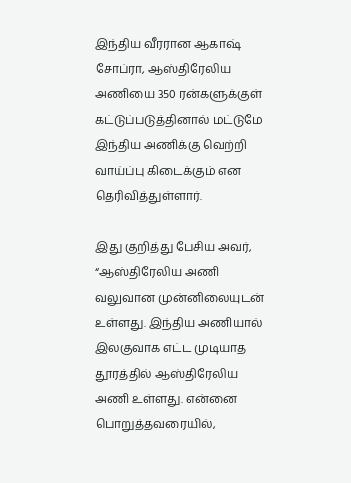இந்திய வீரரான ஆகாஷ் சோப்ரா, ஆஸ்திரேலிய அணியை 350 ரன்களுக்குள் கட்டுப்படுத்தினால் மட்டுமே இந்திய அணிக்கு வெற்றி வாய்ப்பு கிடைக்கும் என தெரிவித்துள்ளார்.

இது குறித்து பேசிய அவர், “ஆஸ்திரேலிய அணி வலுவான முன்னிலையுடன் உள்ளது. இந்திய அணியால் இலகுவாக எட்ட முடியாத தூரத்தில் ஆஸ்திரேலிய அணி உள்ளது. என்னை பொறுத்தவரையில்,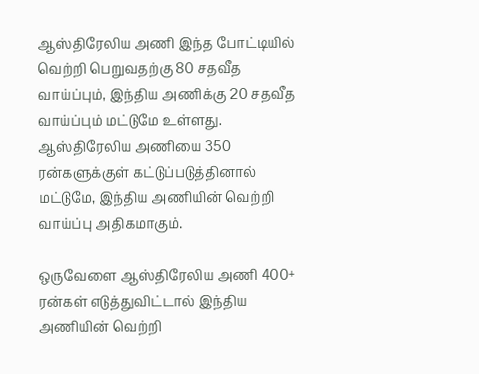ஆஸ்திரேலிய அணி இந்த போட்டியில் வெற்றி பெறுவதற்கு 80 சதவீத வாய்ப்பும், இந்திய அணிக்கு 20 சதவீத வாய்ப்பும் மட்டுமே உள்ளது. ஆஸ்திரேலிய அணியை 350 ரன்களுக்குள் கட்டுப்படுத்தினால் மட்டுமே, இந்திய அணியின் வெற்றி வாய்ப்பு அதிகமாகும்.

ஒருவேளை ஆஸ்திரேலிய அணி 400+ ரன்கள் எடுத்துவிட்டால் இந்திய அணியின் வெற்றி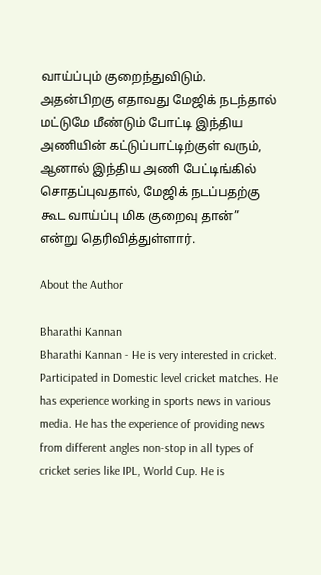வாய்ப்பும் குறைந்துவிடும். அதன்பிறகு எதாவது மேஜிக் நடந்தால் மட்டுமே மீண்டும் போட்டி இந்திய அணியின் கட்டுப்பாட்டிற்குள் வரும், ஆனால் இந்திய அணி பேட்டிங்கில் சொதப்புவதால், மேஜிக் நடப்பதற்கு கூட வாய்ப்பு மிக குறைவு தான்” என்று தெரிவித்துள்ளார்.

About the Author

Bharathi Kannan
Bharathi Kannan - He is very interested in cricket. Participated in Domestic level cricket matches. He has experience working in sports news in various media. He has the experience of providing news from different angles non-stop in all types of cricket series like IPL, World Cup. He is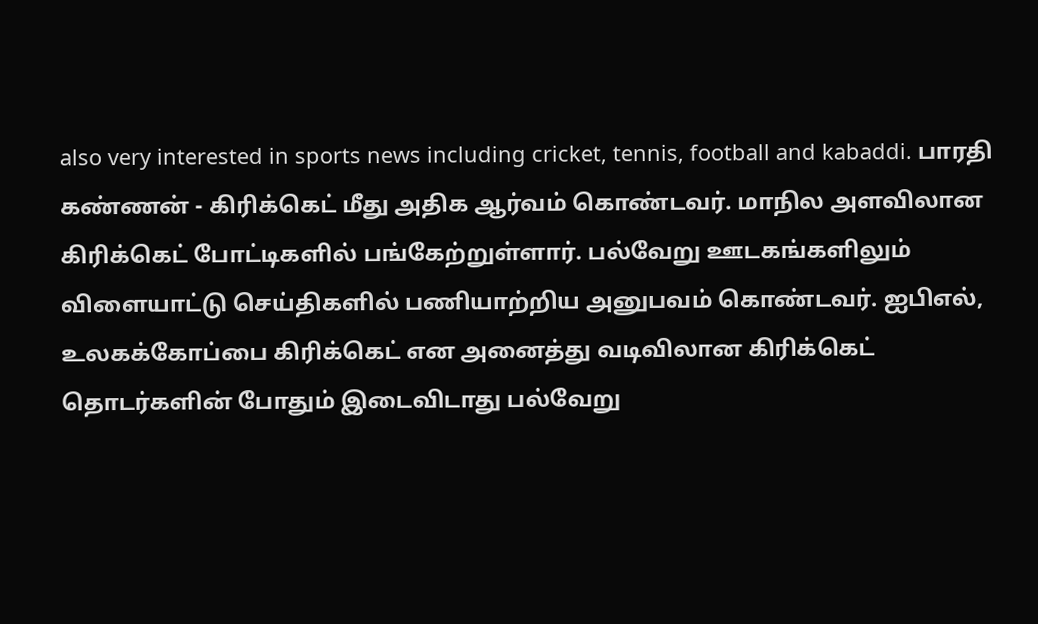also very interested in sports news including cricket, tennis, football and kabaddi. பாரதி கண்ணன் - கிரிக்கெட் மீது அதிக ஆர்வம் கொண்டவர். மாநில அளவிலான கிரிக்கெட் போட்டிகளில் பங்கேற்றுள்ளார். பல்வேறு ஊடகங்களிலும் விளையாட்டு செய்திகளில் பணியாற்றிய அனுபவம் கொண்டவர். ஐபிஎல், உலகக்கோப்பை கிரிக்கெட் என அனைத்து வடிவிலான கிரிக்கெட் தொடர்களின் போதும் இடைவிடாது பல்வேறு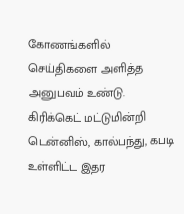கோணங்களில் செய்திகளை அளித்த அனுபவம் உண்டு. கிரிக்கெட் மட்டுமின்றி டென்னிஸ், கால்பந்து, கபடி உள்ளிட்ட இதர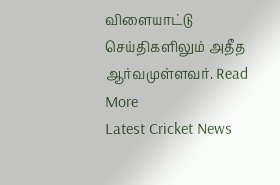விளையாட்டு செய்திகளிலும் அதீத ஆர்வமுள்ளவர். Read More
Latest Cricket News